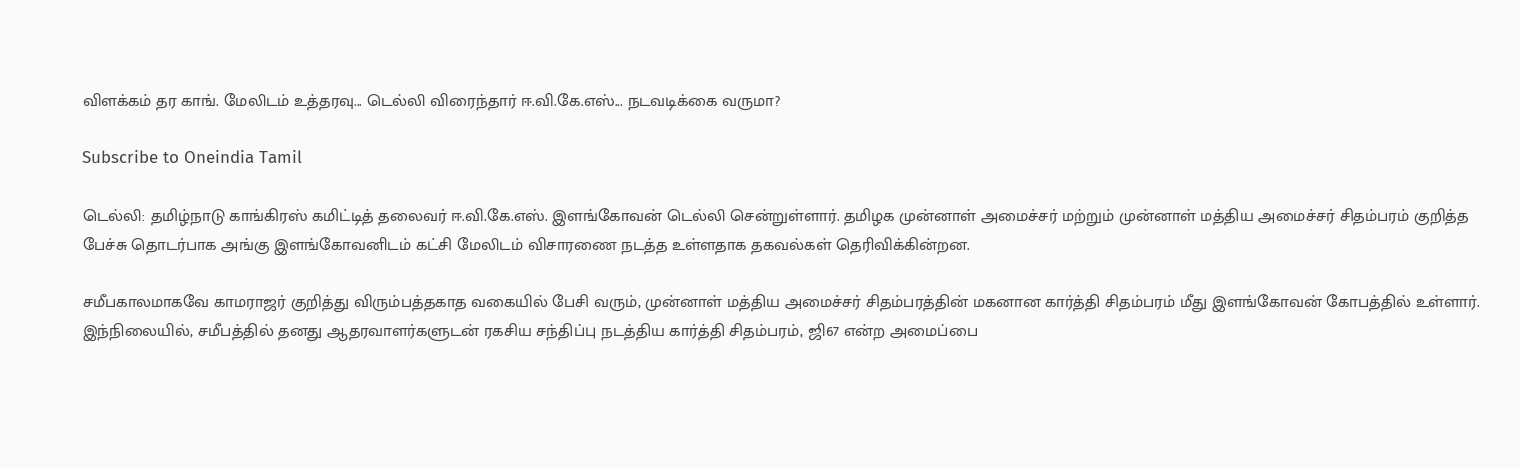விளக்கம் தர காங். மேலிடம் உத்தரவு... டெல்லி விரைந்தார் ஈ.வி.கே.எஸ்... நடவடிக்கை வருமா?

Subscribe to Oneindia Tamil

டெல்லி: தமிழ்நாடு காங்கிரஸ் கமிட்டித் தலைவர் ஈ.வி.கே.எஸ். இளங்கோவன் டெல்லி சென்றுள்ளார். தமிழக முன்னாள் அமைச்சர் மற்றும் முன்னாள் மத்திய அமைச்சர் சிதம்பரம் குறித்த பேச்சு தொடர்பாக அங்கு இளங்கோவனிடம் கட்சி மேலிடம் விசாரணை நடத்த உள்ளதாக தகவல்கள் தெரிவிக்கின்றன.

சமீபகாலமாகவே காமராஜர் குறித்து விரும்பத்தகாத வகையில் பேசி வரும், முன்னாள் மத்திய அமைச்சர் சிதம்பரத்தின் மகனான கார்த்தி சிதம்பரம் மீது இளங்கோவன் கோபத்தில் உள்ளார். இந்நிலையில், சமீபத்தில் தனது ஆதரவாளர்களுடன் ரகசிய சந்திப்பு நடத்திய கார்த்தி சிதம்பரம், ஜி67 என்ற அமைப்பை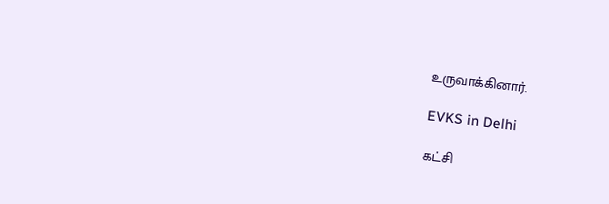உருவாக்கினார்.

EVKS in Delhi

கட்சி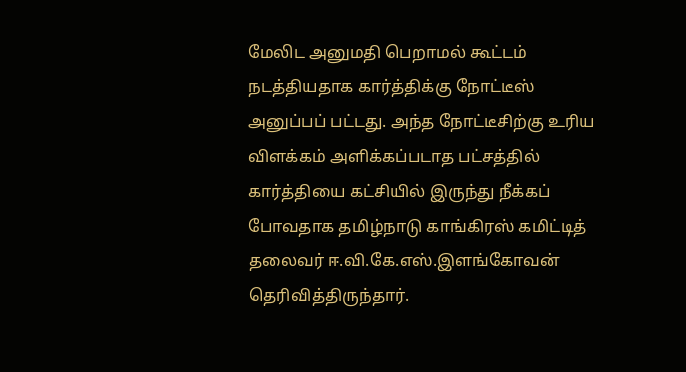மேலிட அனுமதி பெறாமல் கூட்டம் நடத்தியதாக கார்த்திக்கு நோட்டீஸ் அனுப்பப் பட்டது. அந்த நோட்டீசிற்கு உரிய விளக்கம் அளிக்கப்படாத பட்சத்தில் கார்த்தியை கட்சியில் இருந்து நீக்கப் போவதாக தமிழ்நாடு காங்கிரஸ் கமிட்டித் தலைவர் ஈ.வி.கே.எஸ்.இளங்கோவன் தெரிவித்திருந்தார்.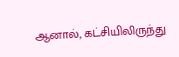ஆனால், கட்சியிலிருந்து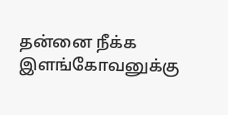தன்னை நீக்க இளங்கோவனுக்கு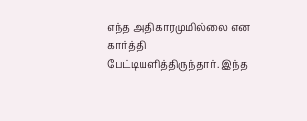எந்த அதிகாரமுமில்லை என கார்த்தி பேட்டியளித்திருந்தார். இந்த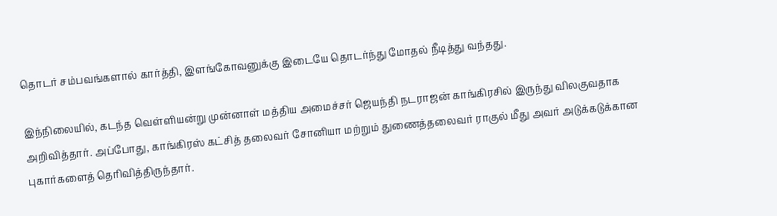தொடர் சம்பவங்களால் கார்த்தி, இளங்கோவனுக்கு இடையே தொடர்ந்து மோதல் நீடித்து வந்தது.

இந்நிலையில், கடந்த வெள்ளியன்று முன்னாள் மத்திய அமைச்சர் ஜெயந்தி நடராஜன் காங்கிரசில் இருந்து விலகுவதாக அறிவித்தார். அப்போது, காங்கிரஸ் கட்சித் தலைவர் சோனியா மற்றும் துணைத்தலைவர் ராகுல் மீது அவர் அடுக்கடுக்கான புகார்களைத் தெரிவித்திருந்தார்.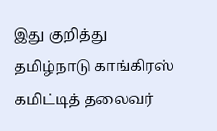இது குறித்து தமிழ்நாடு காங்கிரஸ் கமிட்டித் தலைவர்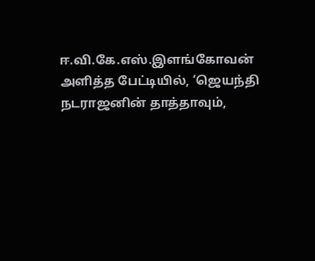ஈ.வி.கே.எஸ்.இளங்கோவன் அளித்த பேட்டியில், ‘ஜெயந்தி நடராஜனின் தாத்தாவும்,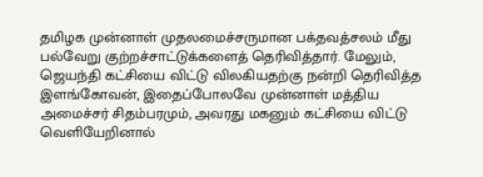தமிழக முன்னாள் முதலமைச்சருமான பக்தவத்சலம் மீது பல்வேறு குற்றச்சாட்டுக்களைத் தெரிவித்தார். மேலும், ஜெயந்தி கட்சியை விட்டு விலகியதற்கு நன்றி தெரிவித்த இளங்கோவன், இதைப்போலவே முன்னாள் மத்திய அமைச்சர் சிதம்பரமும், அவரது மகனும் கட்சியை விட்டு வெளியேறினால்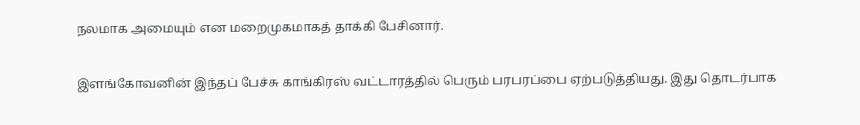நலமாக அமையும் என மறைமுகமாகத் தாக்கி பேசினார்.

இளங்கோவனின் இந்தப் பேச்சு காங்கிரஸ் வட்டாரத்தில் பெரும் பரபரப்பை ஏற்படுத்தியது. இது தொடர்பாக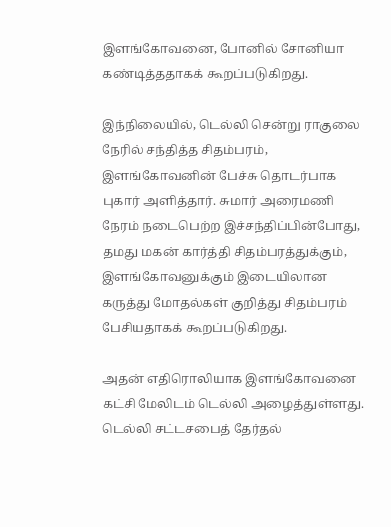இளங்கோவனை, போனில் சோனியா கண்டித்ததாகக் கூறப்படுகிறது.

இந்நிலையில், டெல்லி சென்று ராகுலை நேரில் சந்தித்த சிதம்பரம், இளங்கோவனின் பேச்சு தொடர்பாக புகார் அளித்தார். சுமார் அரைமணி நேரம் நடைபெற்ற இச்சந்திப்பின்போது, தமது மகன் கார்த்தி சிதம்பரத்துக்கும், இளங்கோவனுக்கும் இடையிலான கருத்து மோதல்கள் குறித்து சிதம்பரம் பேசியதாகக் கூறப்படுகிறது.

அதன் எதிரொலியாக இளங்கோவனை கட்சி மேலிடம் டெல்லி அழைத்துள்ளது. டெல்லி சட்டசபைத் தேர்தல்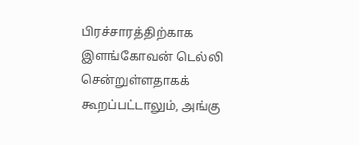பிரச்சாரத்திற்காக இளங்கோவன் டெல்லி சென்றுள்ளதாகக் கூறப்பட்டாலும், அங்கு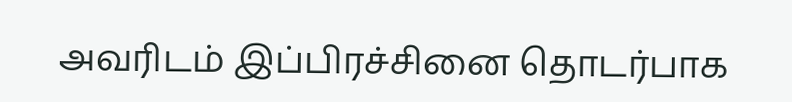அவரிடம் இப்பிரச்சினை தொடர்பாக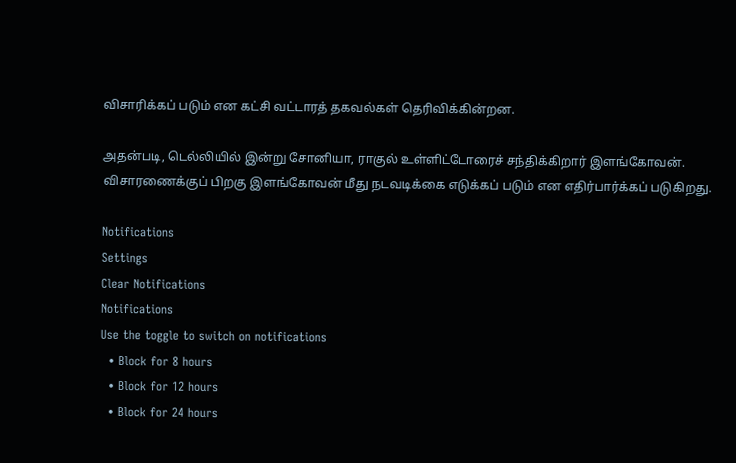விசாரிக்கப் படும் என கட்சி வட்டாரத் தகவல்கள் தெரிவிக்கின்றன.

அதன்படி, டெல்லியில் இன்று சோனியா, ராகுல் உள்ளிட்டோரைச் சந்திக்கிறார் இளங்கோவன். விசாரணைக்குப் பிறகு இளங்கோவன் மீது நடவடிக்கை எடுக்கப் படும் என எதிர்பார்க்கப் படுகிறது.

Notifications
Settings
Clear Notifications
Notifications
Use the toggle to switch on notifications
  • Block for 8 hours
  • Block for 12 hours
  • Block for 24 hours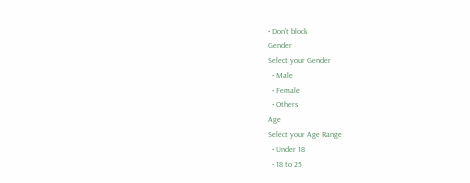• Don't block
Gender
Select your Gender
  • Male
  • Female
  • Others
Age
Select your Age Range
  • Under 18
  • 18 to 25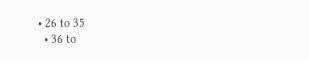• 26 to 35
  • 36 to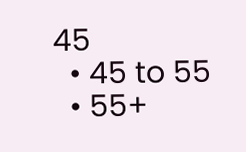45
  • 45 to 55
  • 55+